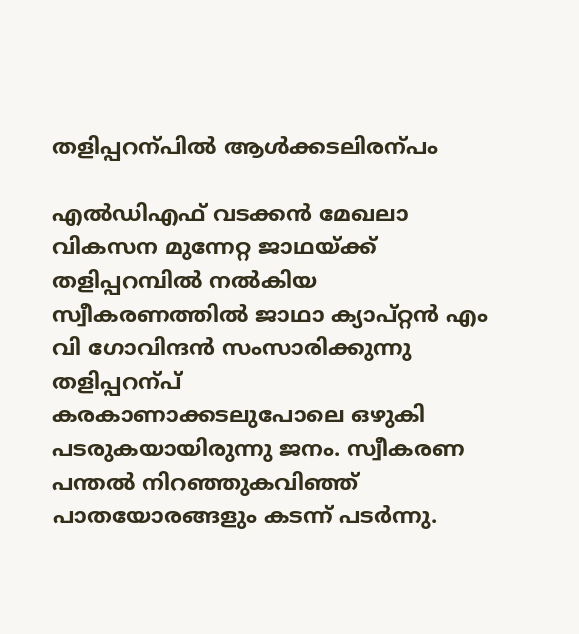തളിപ്പറന്പിൽ ആൾക്കടലിരന്പം

എൽഡിഎഫ് വടക്കൻ മേഖലാ വികസന മുന്നേറ്റ ജാഥയ്ക്ക് തളിപ്പറമ്പിൽ നൽകിയ സ്വീകരണത്തിൽ ജാഥാ ക്യാപ്റ്റൻ എം വി ഗോവിന്ദൻ സംസാരിക്കുന്നു
തളിപ്പറന്പ്
കരകാണാക്കടലുപോലെ ഒഴുകി പടരുകയായിരുന്നു ജനം. സ്വീകരണ പന്തൽ നിറഞ്ഞുകവിഞ്ഞ് പാതയോരങ്ങളും കടന്ന് പടർന്നു.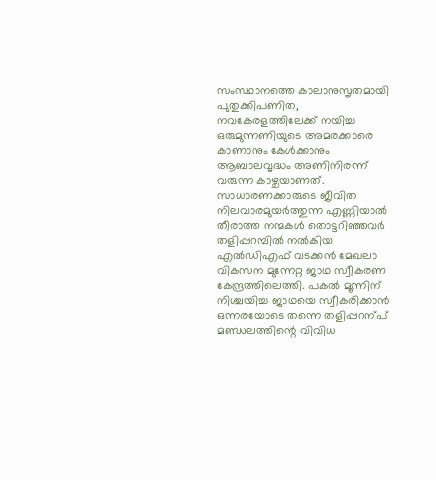സംസ്ഥാനത്തെ കാലാനുസൃതമായി പുതുക്കിപണിത, നവകേരളത്തിലേക്ക് നയിച്ച ഒരുമുന്നണിയുടെ അമരക്കാരെ കാണാനും കേൾക്കാനും ആബാലവൃദ്ധം അണിനിരന്ന് വരുന്ന കാഴ്ചയാണത്. സാധാരണക്കാരുടെ ജീവിത നിലവാരമുയർത്തുന്ന എണ്ണിയാൽ തീരാത്ത നന്മകൾ തൊട്ടറിഞ്ഞവർ തളിപ്പറമ്പിൽ നൽകിയ എൽഡിഎഫ് വടക്കൻ മേഖലാ വികസന മുന്നേറ്റ ജാഥ സ്വീകരണ കേന്ദ്രത്തിലെത്തി. പകൽ മൂന്നിന് നിശ്ചയിച്ച ജാഥയെ സ്വീകരിക്കാൻ ഒന്നരയോടെ തന്നെ തളിപ്പറന്പ് മണ്ഡലത്തിന്റെ വിവിധ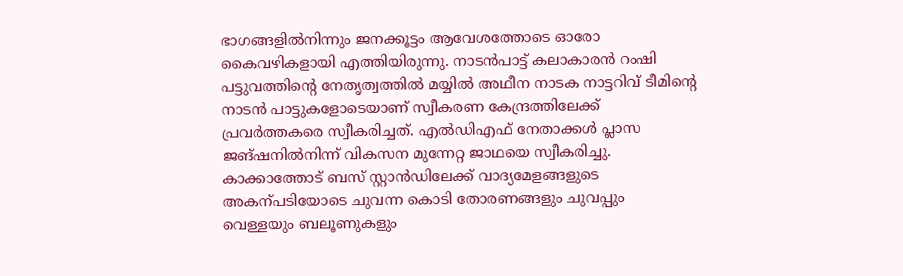ഭാഗങ്ങളിൽനിന്നും ജനക്കൂട്ടം ആവേശത്തോടെ ഓരോ കൈവഴികളായി എത്തിയിരുന്നു. നാടൻപാട്ട് കലാകാരൻ റംഷി പട്ടുവത്തിന്റെ നേതൃത്വത്തിൽ മയ്യിൽ അഥീന നാടക നാട്ടറിവ് ടീമിന്റെ നാടൻ പാട്ടുകളോടെയാണ് സ്വീകരണ കേന്ദ്രത്തിലേക്ക് പ്രവർത്തകരെ സ്വീകരിച്ചത്. എൽഡിഎഫ് നേതാക്കൾ പ്ലാസ ജങ്ഷനിൽനിന്ന് വികസന മുന്നേറ്റ ജാഥയെ സ്വീകരിച്ചു. കാക്കാത്തോട് ബസ് സ്റ്റാൻഡിലേക്ക് വാദ്യമേളങ്ങളുടെ അകന്പടിയോടെ ചുവന്ന കൊടി തോരണങ്ങളും ചുവപ്പും വെള്ളയും ബലൂണുകളും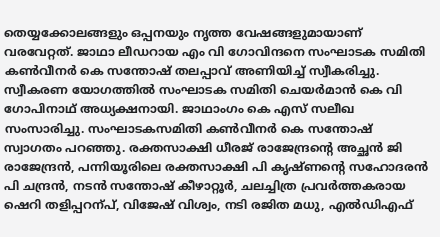തെയ്യക്കോലങ്ങളും ഒപ്പനയും നൃത്ത വേഷങ്ങളുമായാണ് വരവേറ്റത്. ജാഥാ ലീഡറായ എം വി ഗോവിന്ദനെ സംഘാടക സമിതി കൺവീനർ കെ സന്തോഷ് തലപ്പാവ് അണിയിച്ച് സ്വീകരിച്ചു. സ്വീകരണ യോഗത്തിൽ സംഘാടക സമിതി ചെയർമാൻ കെ വി ഗോപിനാഥ് അധ്യക്ഷനായി. ജാഥാംഗം കെ എസ് സലീഖ സംസാരിച്ചു. സംഘാടകസമിതി കൺവീനർ കെ സന്തോഷ് സ്വാഗതം പറഞ്ഞു. രക്തസാക്ഷി ധീരജ് രാജേന്ദ്രന്റെ അച്ഛൻ ജി രാജേന്ദ്രൻ, പന്നിയൂരിലെ രക്തസാക്ഷി പി കൃഷ്ണന്റെ സഹോദരൻ പി ചന്ദ്രൻ, നടൻ സന്തോഷ് കീഴാറ്റൂർ, ചലച്ചിത്ര പ്രവർത്തകരായ ഷെറി തളിപ്പറന്പ്, വിജേഷ് വിശ്വം, നടി രജിത മധു, എൽഡിഎഫ്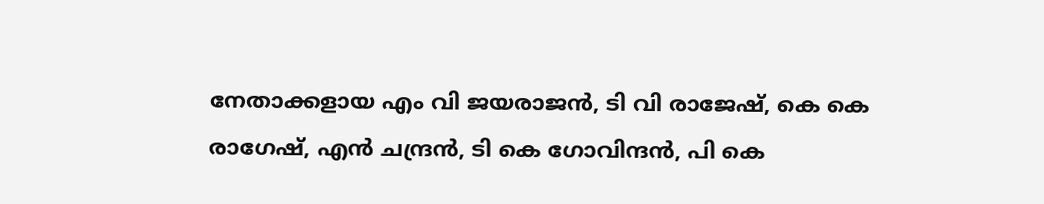നേതാക്കളായ എം വി ജയരാജൻ, ടി വി രാജേഷ്, കെ കെ രാഗേഷ്, എൻ ചന്ദ്രൻ, ടി കെ ഗോവിന്ദൻ, പി കെ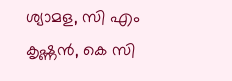ശ്യാമള, സി എം കൃഷ്ണൻ, കെ സി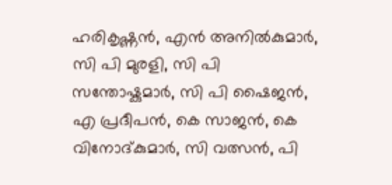ഹരികൃഷ്ണൻ, എൻ അനിൽകുമാർ, സി പി മുരളി, സി പി സന്തോഷ്കുമാർ, സി പി ഷൈജൻ, എ പ്രദീപൻ, കെ സാജൻ, കെ വിനോദ്കുമാർ, സി വത്സൻ, പി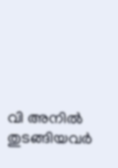വി അനിൽ തുടങ്ങിയവർ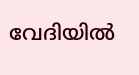വേദിയിൽ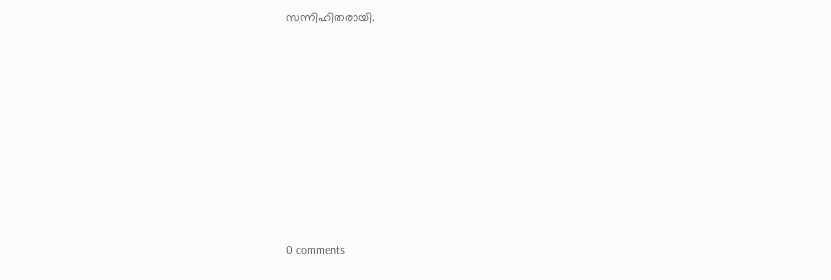സന്നിഹിതരായി.










0 comments